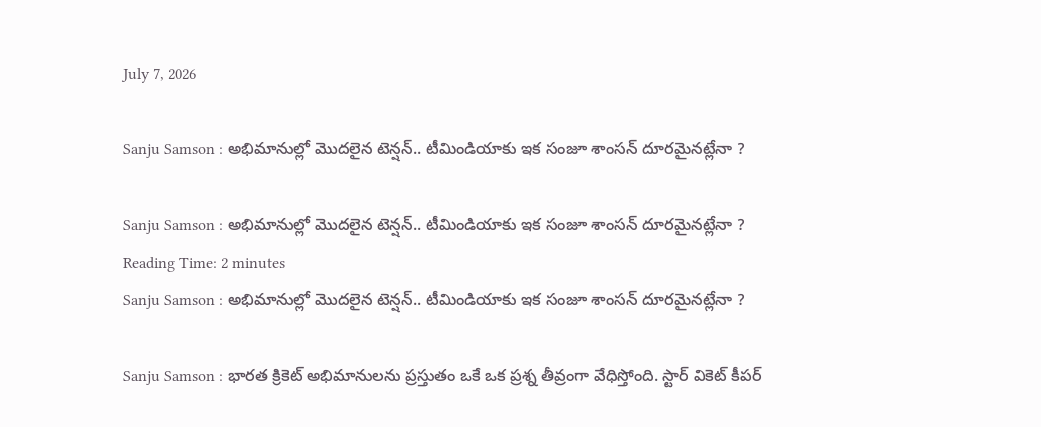July 7, 2026

Sanju Samson : అభిమానుల్లో మొదలైన టెన్షన్.. టీమిండియాకు ఇక సంజూ శాంసన్ దూరమైనట్లేనా ?

Sanju Samson : అభిమానుల్లో మొదలైన టెన్షన్.. టీమిండియాకు ఇక సంజూ శాంసన్ దూరమైనట్లేనా ?
Reading Time: 2 minutes
Sanju Samson : అభిమానుల్లో మొదలైన టెన్షన్.. టీమిండియాకు ఇక సంజూ శాంసన్ దూరమైనట్లేనా ?

Sanju Samson : భారత క్రికెట్ అభిమానులను ప్రస్తుతం ఒకే ఒక ప్రశ్న తీవ్రంగా వేధిస్తోంది. స్టార్ వికెట్ కీపర్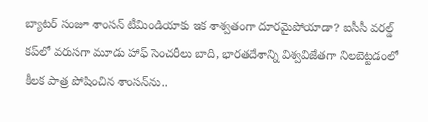బ్యాటర్ సంజూ శాంసన్ టీమిండియాకు ఇక శాశ్వతంగా దూరమైపోయాడా? ఐసీసీ వరల్డ్ కప్‌లో వరుసగా మూడు హాఫ్ సెంచరీలు బాది, భారతదేశాన్ని విశ్వవిజేతగా నిలబెట్టడంలో కీలక పాత్ర పోషించిన శాంసన్‌ను..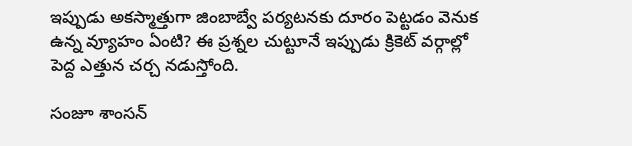ఇప్పుడు అకస్మాత్తుగా జింబాబ్వే పర్యటనకు దూరం పెట్టడం వెనుక ఉన్న వ్యూహం ఏంటి? ఈ ప్రశ్నల చుట్టూనే ఇప్పుడు క్రికెట్ వర్గాల్లో పెద్ద ఎత్తున చర్చ నడుస్తోంది.

సంజూ శాంసన్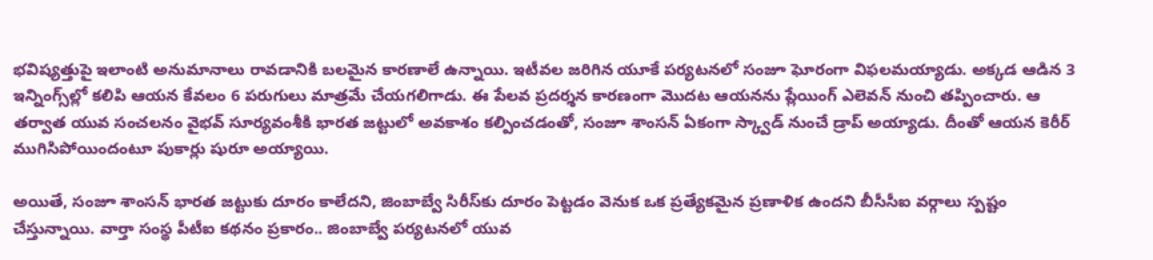భవిష్యత్తుపై ఇలాంటి అనుమానాలు రావడానికి బలమైన కారణాలే ఉన్నాయి. ఇటీవల జరిగిన యూకే పర్యటనలో సంజూ ఘోరంగా విఫలమయ్యాడు. అక్కడ ఆడిన 3 ఇన్నింగ్స్‌ల్లో కలిపి ఆయన కేవలం 6 పరుగులు మాత్రమే చేయగలిగాడు. ఈ పేలవ ప్రదర్శన కారణంగా మొదట ఆయనను ప్లేయింగ్ ఎలెవన్ నుంచి తప్పించారు. ఆ తర్వాత యువ సంచలనం వైభవ్ సూర్యవంశీకి భారత జట్టులో అవకాశం కల్పించడంతో, సంజూ శాంసన్ ఏకంగా స్క్వాడ్ నుంచే డ్రాప్ అయ్యాడు. దీంతో ఆయన కెరీర్ ముగిసిపోయిందంటూ పుకార్లు షురూ అయ్యాయి.

అయితే, సంజూ శాంసన్ భారత జట్టుకు దూరం కాలేదని, జింబాబ్వే సిరీస్‌కు దూరం పెట్టడం వెనుక ఒక ప్రత్యేకమైన ప్రణాళిక ఉందని బీసీసీఐ వర్గాలు స్పష్టం చేస్తున్నాయి. వార్తా సంస్థ పీటీఐ కథనం ప్రకారం.. జింబాబ్వే పర్యటనలో యువ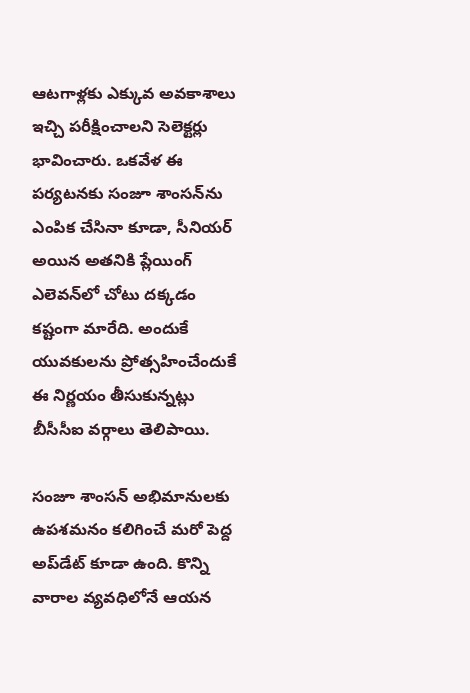ఆటగాళ్లకు ఎక్కువ అవకాశాలు ఇచ్చి పరీక్షించాలని సెలెక్టర్లు భావించారు. ఒకవేళ ఈ పర్యటనకు సంజూ శాంసన్‌ను ఎంపిక చేసినా కూడా, సీనియర్ అయిన అతనికి ప్లేయింగ్ ఎలెవన్‌లో చోటు దక్కడం కష్టంగా మారేది. అందుకే యువకులను ప్రోత్సహించేందుకే ఈ నిర్ణయం తీసుకున్నట్లు బీసీసీఐ వర్గాలు తెలిపాయి.

సంజూ శాంసన్ అభిమానులకు ఉపశమనం కలిగించే మరో పెద్ద అప్‌డేట్ కూడా ఉంది. కొన్ని వారాల వ్యవధిలోనే ఆయన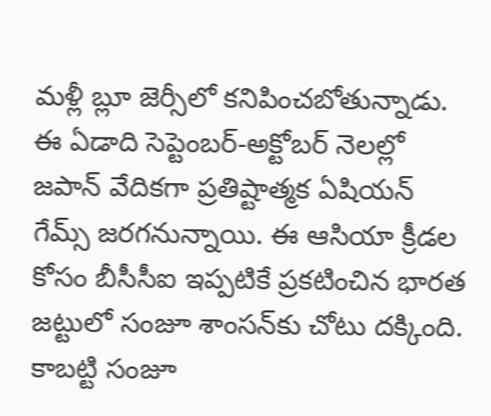మళ్లీ బ్లూ జెర్సీలో కనిపించబోతున్నాడు. ఈ ఏడాది సెప్టెంబర్-అక్టోబర్ నెలల్లో జపాన్ వేదికగా ప్రతిష్టాత్మక ఏషియన్ గేమ్స్ జరగనున్నాయి. ఈ ఆసియా క్రీడల కోసం బీసీసీఐ ఇప్పటికే ప్రకటించిన భారత జట్టులో సంజూ శాంసన్‌కు చోటు దక్కింది. కాబట్టి సంజూ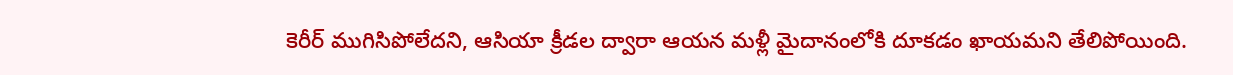కెరీర్ ముగిసిపోలేదని, ఆసియా క్రీడల ద్వారా ఆయన మళ్లీ మైదానంలోకి దూకడం ఖాయమని తేలిపోయింది.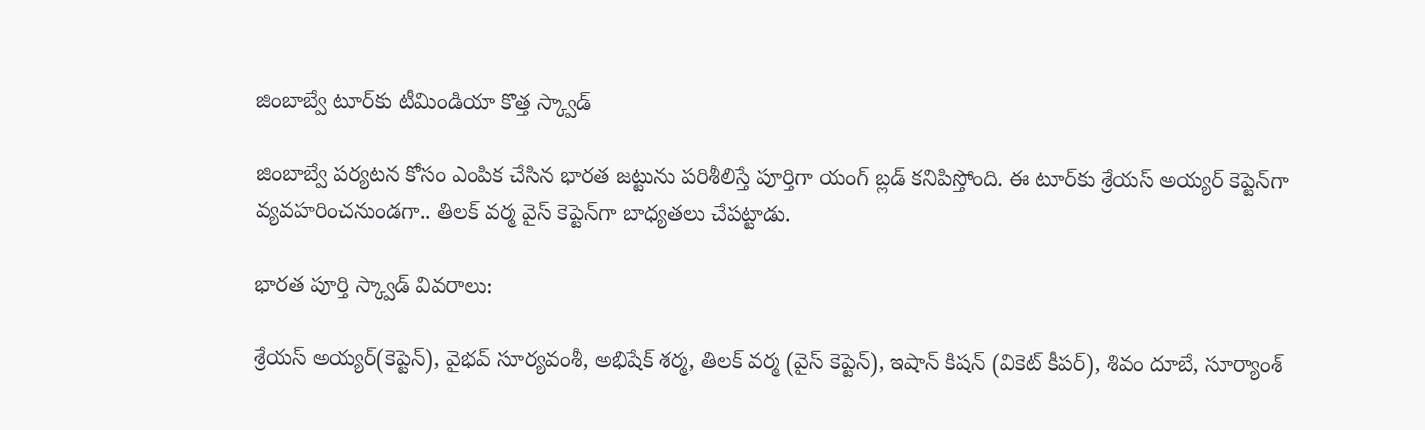జింబాబ్వే టూర్‌కు టీమిండియా కొత్త స్క్వాడ్

జింబాబ్వే పర్యటన కోసం ఎంపిక చేసిన భారత జట్టును పరిశీలిస్తే పూర్తిగా యంగ్ బ్లడ్ కనిపిస్తోంది. ఈ టూర్‌కు శ్రేయస్ అయ్యర్ కెప్టెన్‌గా వ్యవహరించనుండగా.. తిలక్ వర్మ వైస్ కెప్టెన్‌గా బాధ్యతలు చేపట్టాడు.

భారత పూర్తి స్క్వాడ్ వివరాలు:

శ్రేయస్ అయ్యర్(కెప్టెన్), వైభవ్ సూర్యవంశీ, అభిషేక్ శర్మ, తిలక్ వర్మ (వైస్ కెప్టెన్), ఇషాన్ కిషన్ (వికెట్ కీపర్), శివం దూబే, సూర్యాంశ్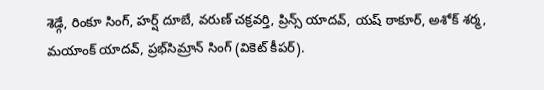శెడ్గే, రింకూ సింగ్, హర్ష్ దూబే, వరుణ్ చక్రవర్తి, ప్రిన్స్ యాదవ్, యష్ ఠాకూర్, అశోక్ శర్మ, మయాంక్ యాదవ్, ప్రభ్‌సిమ్రాన్ సింగ్ (వికెట్ కీపర్).